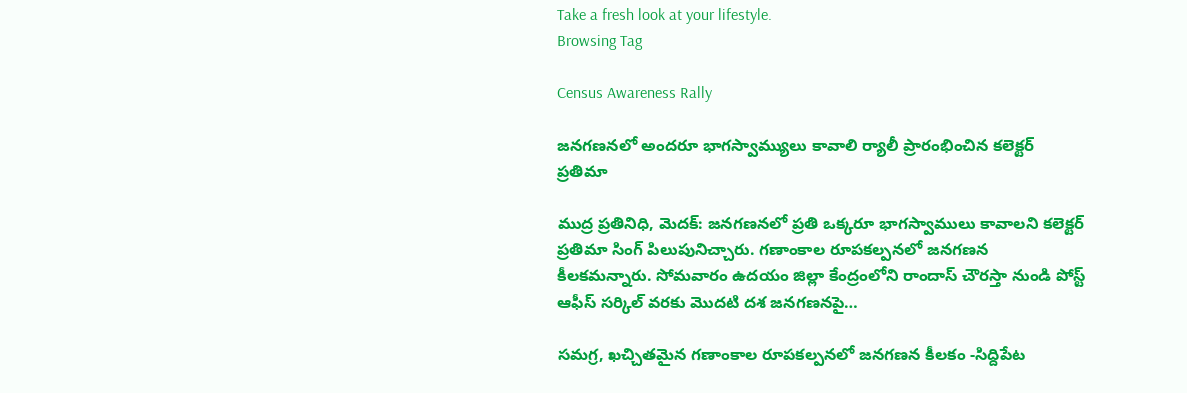Take a fresh look at your lifestyle.
Browsing Tag

Census Awareness Rally

జనగణనలో అందరూ భాగస్వామ్యులు కావాలి ర్యాలీ ప్రారంభించిన కలెక్టర్ ప్రతిమా

ముద్ర ప్రతినిధి, మెదక్: జనగణనలో ప్రతి ఒక్కరూ భాగస్వాములు కావాలని కలెక్టర్ ప్రతిమా సింగ్ పిలుపునిచ్చారు. గణాంకాల రూపకల్పనలో జనగణన కీలకమన్నారు. సోమవారం ఉదయం జిల్లా కేంద్రంలోని రాందాస్ చౌరస్తా నుండి పోస్ట్ ఆఫీస్ సర్కిల్ వరకు మొదటి దశ జనగణనపై…

సమగ్ర, ఖచ్చితమైన గణాంకాల రూపకల్పనలో జనగణన కీలకం -సిద్దిపేట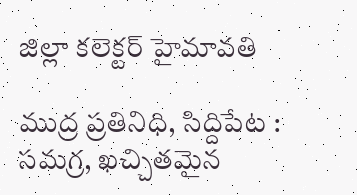జిల్లా కలెక్టర్ హైమావతి

ముద్ర ప్రతినిధి, సిద్దిపేట : సమగ్ర, ఖచ్చితమైన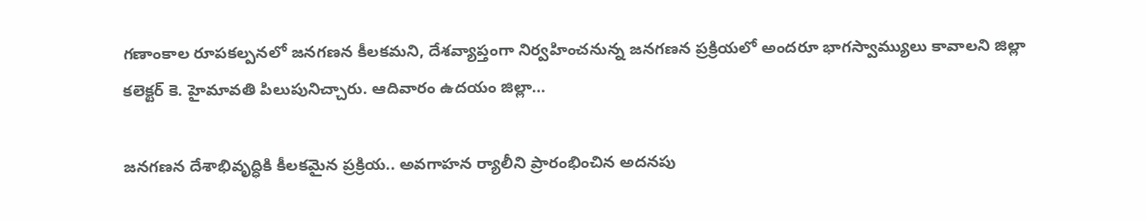గణాంకాల రూపకల్పనలో జనగణన కీలకమని, దేశవ్యాప్తంగా నిర్వహించనున్న జనగణన ప్రక్రియలో అందరూ భాగస్వామ్యులు కావాలని జిల్లా కలెక్టర్ కె. హైమావతి పిలుపునిచ్చారు. ఆదివారం ఉదయం జిల్లా…

జనగణన దేశాభివృద్ధికి కీలకమైన ప్రక్రియ.. అవగాహన ర్యాలీని ప్రారంభించిన అదనపు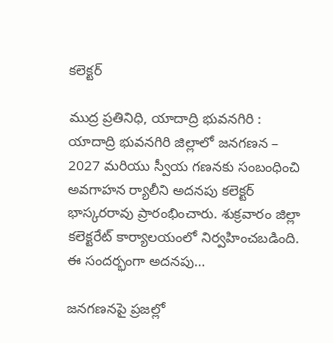కలెక్టర్

ముద్ర ప్రతినిధి, యాదాద్రి భువనగిరి : యాదాద్రి భువనగిరి జిల్లాలో జనగణన – 2027 మరియు స్వీయ గణనకు సంబంధించి అవగాహన ర్యాలీని అదనపు కలెక్టర్ భాస్కరరావు ప్రారంభించారు. శుక్రవారం జిల్లా కలెక్టరేట్ కార్యాలయంలో నిర్వహించబడింది. ఈ సందర్భంగా అదనపు…

జనగణనపై ప్రజల్లో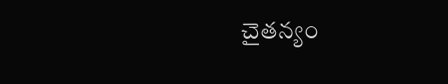చైతన్యం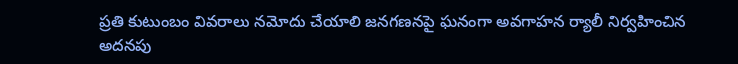ప్రతి కుటుంబం వివరాలు నమోదు చేయాలి జనగణనపై ఘనంగా అవగాహన ర్యాలీ నిర్వహించిన అదనపు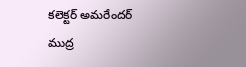కలెక్టర్ అమరేందర్ ముద్ర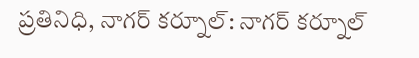ప్రతినిధి, నాగర్ కర్నూల్: నాగర్ కర్నూల్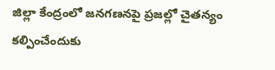జిల్లా కేంద్రంలో జనగణనపై ప్రజల్లో చైతన్యం కల్పించేందుకు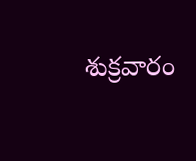శుక్రవారం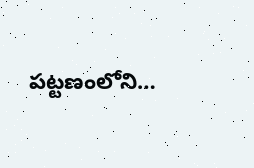పట్టణంలోని…